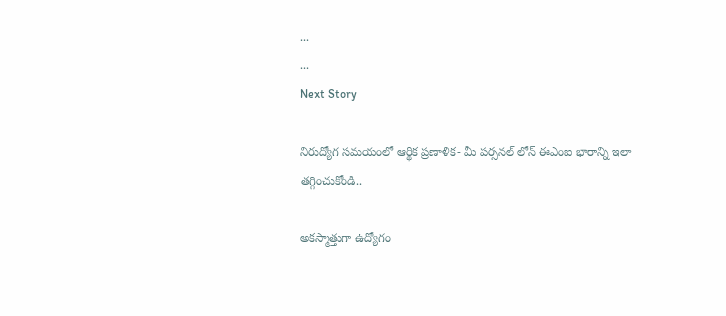...
...
Next Story

నిరుద్యోగ సమయంలో ఆర్థిక ప్రణాళిక- మీ పర్సనల్ లోన్ ఈఎంఐ భారాన్ని ఇలా తగ్గించుకోండి..

అకస్మాత్తుగా ఉద్యోగం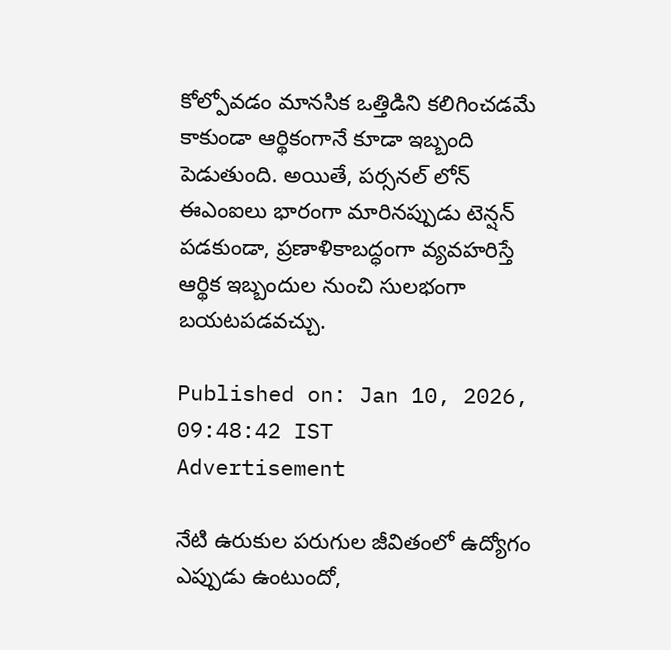కోల్పోవడం మానసిక ఒత్తిడిని కలిగించడమే కాకుండా ఆర్థికంగానే కూడా ఇబ్బంది పెడుతుంది. అయితే, పర్సనల్ లోన్ ఈఎంఐలు భారంగా మారినప్పుడు టెన్షన్ పడకుండా, ప్రణాళికాబద్ధంగా వ్యవహరిస్తే ఆర్థిక ఇబ్బందుల నుంచి సులభంగా బయటపడవచ్చు.

Published on: Jan 10, 2026, 09:48:42 IST
Advertisement

నేటి ఉరుకుల పరుగుల జీవితంలో ఉద్యోగం ఎప్పుడు ఉంటుందో,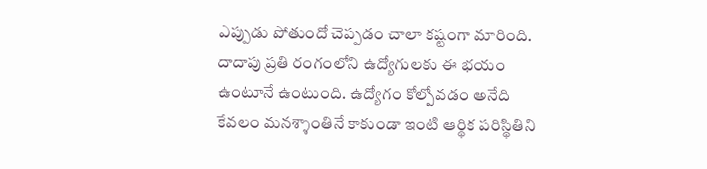ఎప్పుడు పోతుందో చెప్పడం చాలా కష్టంగా మారింది. దాదాపు ప్రతి రంగంలోని ఉద్యోగులకు ఈ భయం ఉంటూనే ఉంటుంది. ఉద్యోగం కోల్పోవడం అనేది కేవలం మనశ్శాంతినే కాకుండా ఇంటి ఆర్థిక పరిస్థితిని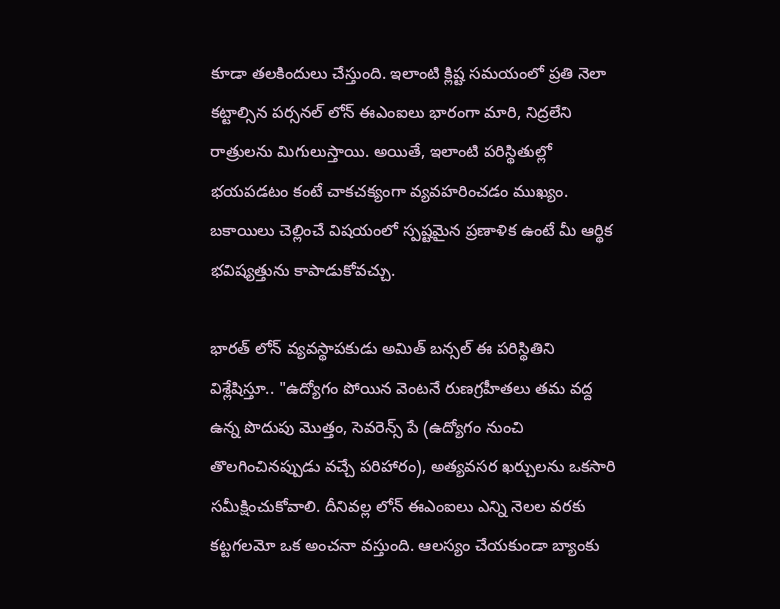కూడా తలకిందులు చేస్తుంది. ఇలాంటి క్లిష్ట సమయంలో ప్రతి నెలా కట్టాల్సిన పర్సనల్ లోన్ ఈఎంఐలు భారంగా మారి, నిద్రలేని రాత్రులను మిగులుస్తాయి. అయితే, ఇలాంటి పరిస్థితుల్లో భయపడటం కంటే చాకచక్యంగా వ్యవహరించడం ముఖ్యం. బకాయిలు చెల్లించే విషయంలో స్పష్టమైన ప్రణాళిక ఉంటే మీ ఆర్థిక భవిష్యత్తును కాపాడుకోవచ్చు.

భారత్ లోన్ వ్యవస్థాపకుడు అమిత్ బన్సల్ ఈ పరిస్థితిని విశ్లేషిస్తూ.. "ఉద్యోగం పోయిన వెంటనే రుణగ్రహీతలు తమ వద్ద ఉన్న పొదుపు మొత్తం, సెవరెన్స్ పే (ఉద్యోగం నుంచి తొలగించినప్పుడు వచ్చే పరిహారం), అత్యవసర ఖర్చులను ఒకసారి సమీక్షించుకోవాలి. దీనివల్ల లోన్ ఈఎంఐలు ఎన్ని నెలల వరకు కట్టగలమో ఒక అంచనా వస్తుంది. ఆలస్యం చేయకుండా బ్యాంకు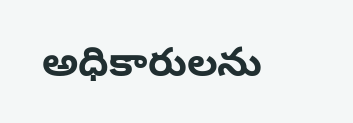అధికారులను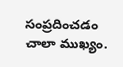సంప్రదించడం చాలా ముఖ్యం.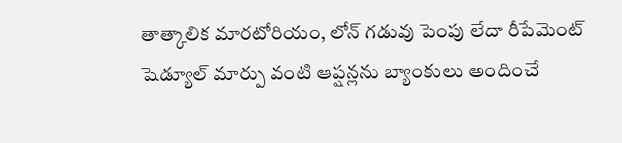తాత్కాలిక మారటోరియం, లోన్ గడువు పెంపు లేదా రీపేమెంట్ షెడ్యూల్ మార్పు వంటి ఆప్షన్లను బ్యాంకులు అందించే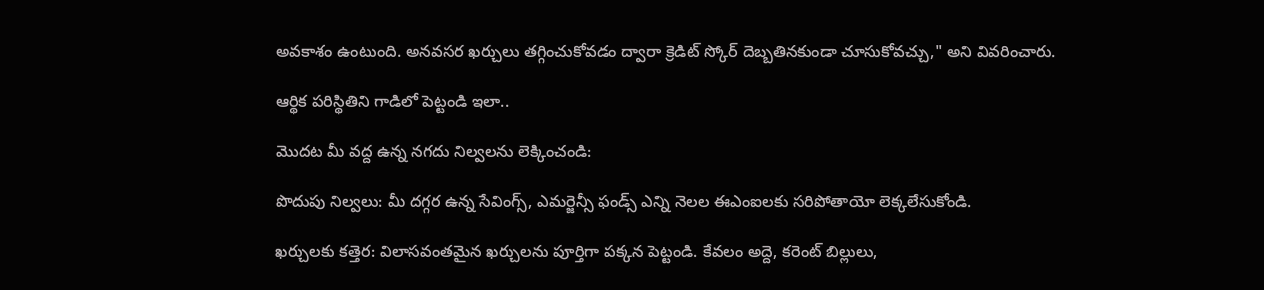అవకాశం ఉంటుంది. అనవసర ఖర్చులు తగ్గించుకోవడం ద్వారా క్రెడిట్ స్కోర్ దెబ్బతినకుండా చూసుకోవచ్చు," అని వివరించారు.

ఆర్థిక పరిస్థితిని గాడిలో పెట్టండి ఇలా..

మొదట మీ వద్ద ఉన్న నగదు నిల్వలను లెక్కించండి:

పొదుపు నిల్వలు: మీ దగ్గర ఉన్న సేవింగ్స్, ఎమర్జెన్సీ ఫండ్స్ ఎన్ని నెలల ఈఎంఐలకు సరిపోతాయో లెక్కలేసుకోండి.

ఖర్చులకు కత్తెర: విలాసవంతమైన ఖర్చులను పూర్తిగా పక్కన పెట్టండి. కేవలం అద్దె, కరెంట్ బిల్లులు,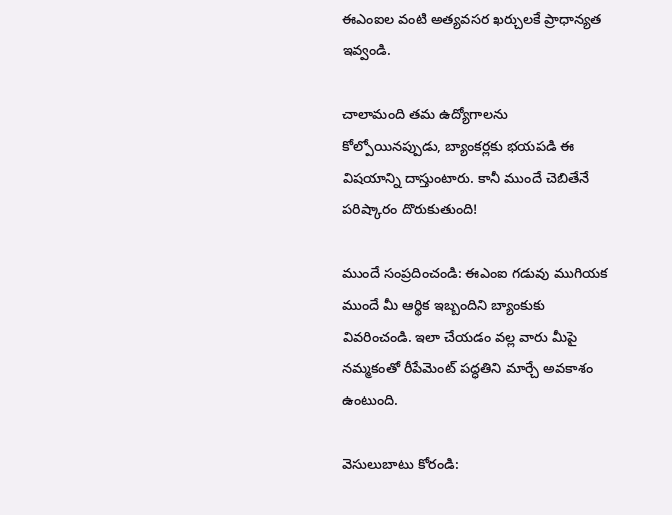ఈఎంఐల వంటి అత్యవసర ఖర్చులకే ప్రాధాన్యత ఇవ్వండి.

చాలామంది తమ ఉద్యోగాలను కోల్పోయినప్పుడు, బ్యాంకర్లకు భయపడి ఈ విషయాన్ని దాస్తుంటారు. కానీ ముందే చెబితేనే పరిష్కారం దొరుకుతుంది!

ముందే సంప్రదించండి: ఈఎంఐ గడువు ముగియక ముందే మీ ఆర్థిక ఇబ్బందిని బ్యాంకుకు వివరించండి. ఇలా చేయడం వల్ల వారు మీపై నమ్మకంతో రీపేమెంట్ పద్ధతిని మార్చే అవకాశం ఉంటుంది.

వెసులుబాటు కోరండి: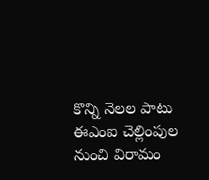కొన్ని నెలల పాటు ఈఎంఐ చెల్లింపుల నుంచి విరామం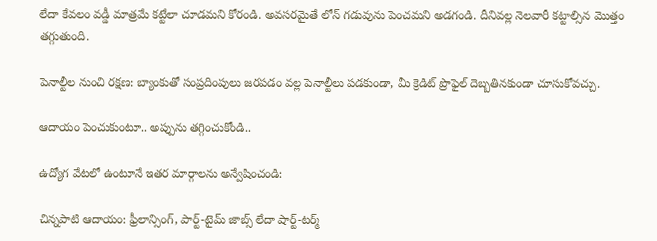లేదా కేవలం వడ్డీ మాత్రమే కట్టేలా చూడమని కోరండి. అవసరమైతే లోన్ గడువును పెంచమని అడగండి. దీనివల్ల నెలవారీ కట్టాల్సిన మొత్తం తగ్గుతుంది.

పెనాల్టీల నుంచి రక్షణ: బ్యాంకుతో సంప్రదింపులు జరపడం వల్ల పెనాల్టీలు పడకుండా, మీ క్రెడిట్ ప్రొఫైల్ దెబ్బతినకుండా చూసుకోవచ్చు.

ఆదాయం పెంచుకుంటూ.. అప్పును తగ్గించుకోండి..

ఉద్యోగ వేటలో ఉంటూనే ఇతర మార్గాలను అన్వేషించండి:

చిన్నపాటి ఆదాయం: ఫ్రీలాన్సింగ్, పార్ట్-టైమ్ జాబ్స్ లేదా షార్ట్-టర్మ్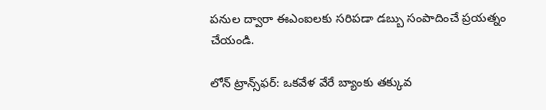పనుల ద్వారా ఈఎంఐలకు సరిపడా డబ్బు సంపాదించే ప్రయత్నం చేయండి.

లోన్ ట్రాన్స్‌ఫర్: ఒకవేళ వేరే బ్యాంకు తక్కువ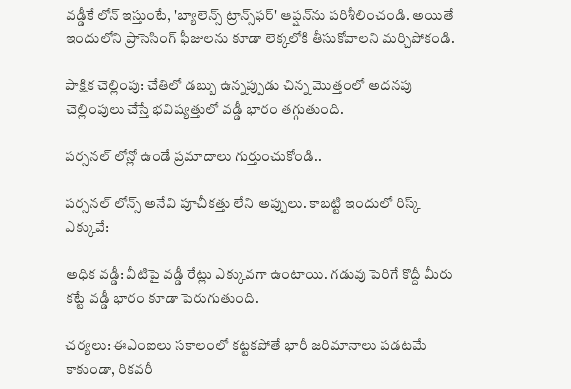వడ్డీకే లోన్ ఇస్తుంటే, 'బ్యాలెన్స్ ట్రాన్స్‌ఫర్' ఆప్షన్‌ను పరిశీలించండి. అయితే ఇందులోని ప్రాసెసింగ్ ఫీజులను కూడా లెక్కలోకి తీసుకోవాలని మర్చిపోకండి.

పాక్షిక చెల్లింపు: చేతిలో డబ్బు ఉన్నప్పుడు చిన్న మొత్తంలో అదనపు చెల్లింపులు చేస్తే భవిష్యత్తులో వడ్డీ భారం తగ్గుతుంది.

పర్సనల్ లోన్లో ఉండే ప్రమాదాలు గుర్తుంచుకోండి..

పర్సనల్ లోన్స్ అనేవి పూచీకత్తు లేని అప్పులు. కాబట్టి ఇందులో రిస్క్ ఎక్కువే:

అధిక వడ్డీ: వీటిపై వడ్డీ రేట్లు ఎక్కువగా ఉంటాయి. గడువు పెరిగే కొద్దీ మీరు కట్టే వడ్డీ భారం కూడా పెరుగుతుంది.

చర్యలు: ఈఎంఐలు సకాలంలో కట్టకపోతే భారీ జరిమానాలు పడటమే కాకుండా, రికవరీ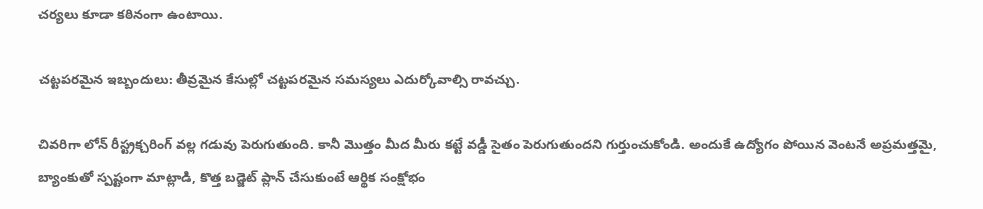చర్యలు కూడా కఠినంగా ఉంటాయి.

చట్టపరమైన ఇబ్బందులు: తీవ్రమైన కేసుల్లో చట్టపరమైన సమస్యలు ఎదుర్కోవాల్సి రావచ్చు.

చివరిగా లోన్ రీస్ట్రక్చరింగ్ వల్ల గడువు పెరుగుతుంది. కానీ మొత్తం మీద మీరు కట్టే వడ్డీ సైతం పెరుగుతుందని గుర్తుంచుకోండి. అందుకే ఉద్యోగం పోయిన వెంటనే అప్రమత్తమై, బ్యాంకుతో స్పష్టంగా మాట్లాడి, కొత్త బడ్జెట్ ప్లాన్ చేసుకుంటే ఆర్థిక సంక్షోభం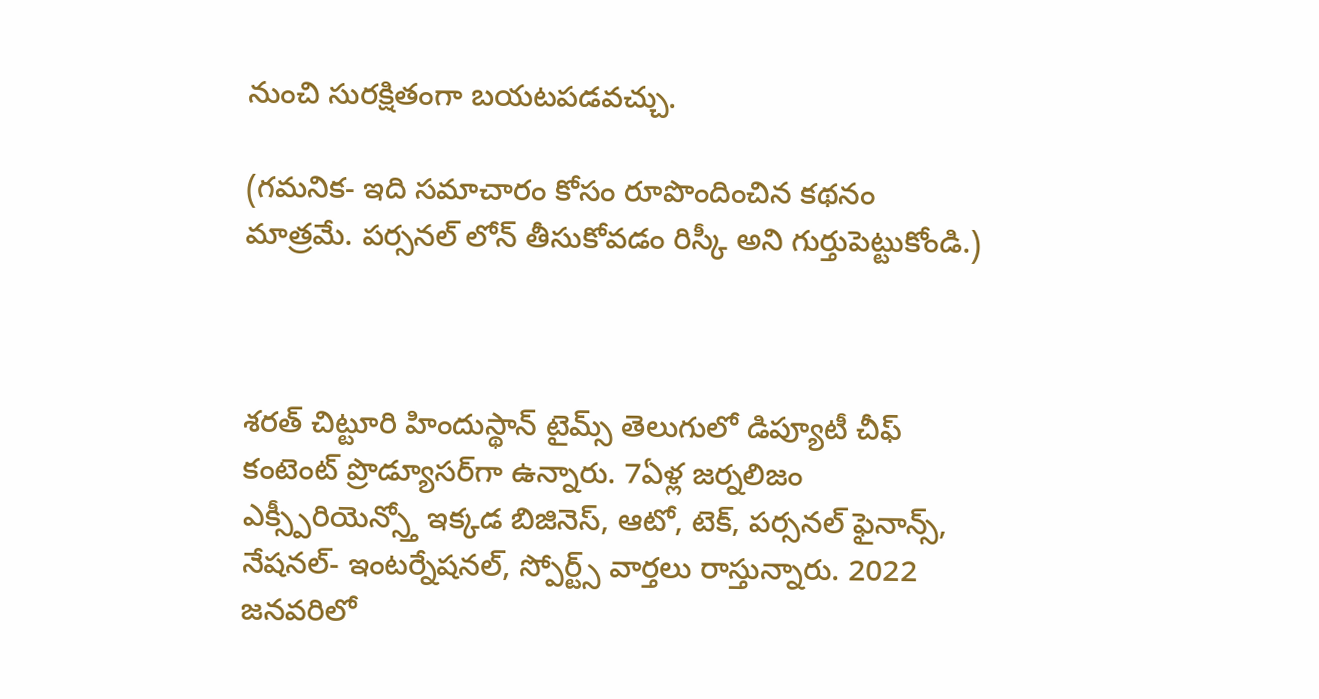నుంచి సురక్షితంగా బయటపడవచ్చు.

(గమనిక- ఇది సమాచారం కోసం రూపొందించిన కథనం మాత్రమే. పర్సనల్ లోన్ తీసుకోవడం రిస్కీ అని గుర్తుపెట్టుకోండి.)



శరత్ చిట్టూరి హిందుస్థాన్ టైమ్స్ తెలుగులో డిప్యూటీ చీఫ్ కంటెంట్ ప్రొడ్యూసర్‌గా ఉన్నారు. 7ఏళ్ల జర్నలిజం ఎక్స్పీరియెన్స్తో ఇక్కడ బిజినెస్, ఆటో, టెక్, పర్సనల్ ఫైనాన్స్, నేషనల్- ఇంటర్నేషనల్, స్పోర్ట్స్ వార్తలు రాస్తున్నారు. 2022 జనవరిలో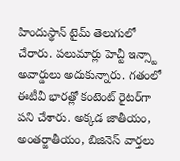హిందుస్థాన్ టైమ్ తెలుగులో చేరారు. పలుమార్లు హెచ్టీ ఇన్స్టా అవార్డులు అదుకున్నారు. గతంలో ఈటీవీ భారత్లో కంటెంట్ రైటర్‌గా పని చేశారు. అక్కడ జాతీయం, అంతర్జాతీయం, బిజినెస్ వార్తలు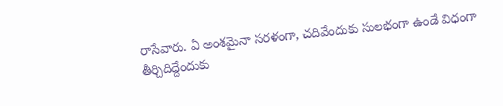రాసేవారు. ఏ అంశమైనా సరళంగా, చదివేందుకు సులభంగా ఉండే విధంగా తీర్చిదిద్దేందుకు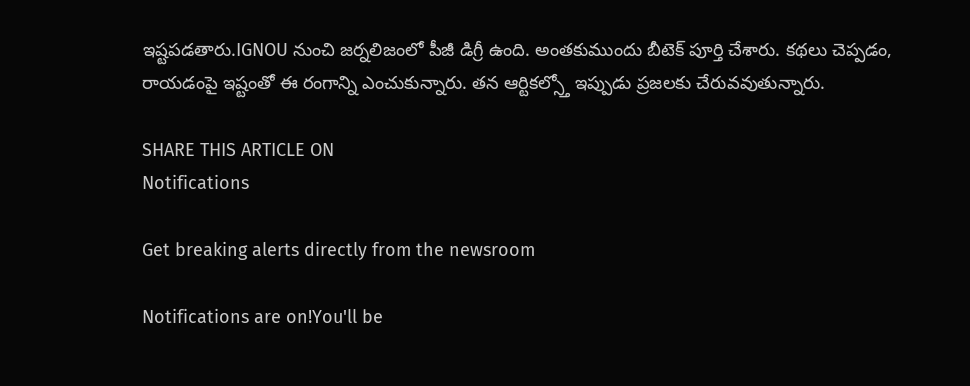ఇష్టపడతారు.IGNOU నుంచి జర్నలిజంలో పీజీ డిగ్రీ ఉంది. అంతకుముందు బీటెక్ పూర్తి చేశారు. కథలు చెప్పడం, రాయడంపై ఇష్టంతో ఈ రంగాన్ని ఎంచుకున్నారు. తన ఆర్టికల్స్తో ఇప్పుడు ప్రజలకు చేరువవుతున్నారు.

SHARE THIS ARTICLE ON
Notifications

Get breaking alerts directly from the newsroom

Notifications are on!You'll be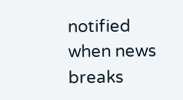notified when news breaks